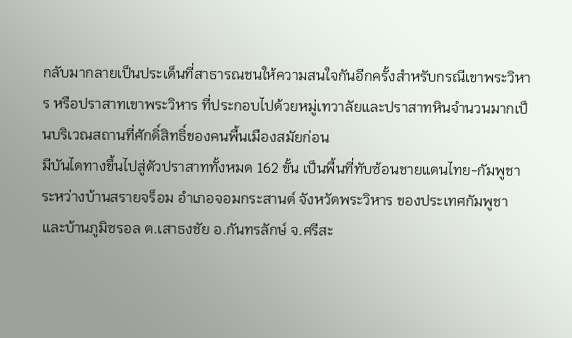กลับมากลายเป็นประเด็นที่สาธารณชนให้ความสนใจกันอีกครั้งสำหรับกรณีเขาพระวิหาร หรือปราสาทเขาพระวิหาร ที่ประกอบไปด้วยหมู่เทวาลัยและปราสาทหินจำนวนมากเป็นบริเวณสถานที่ศักดิ์สิทธิ์ของคนพื้นเมืองสมัยก่อน
มีบันไดทางขึ้นไปสู่ตัวปราสาททั้งหมด 162 ขั้น เป็นพื้นที่ทับซ้อนชายแดนไทย-กัมพูชา ระหว่างบ้านสรายจร็อม อำเภอจอมกระสานต์ จังหวัดพระวิหาร ของประเทศกัมพูชา และบ้านภูมิซรอล ต.เสาธงชัย อ.กันทรลักษ์ จ.ศรีสะ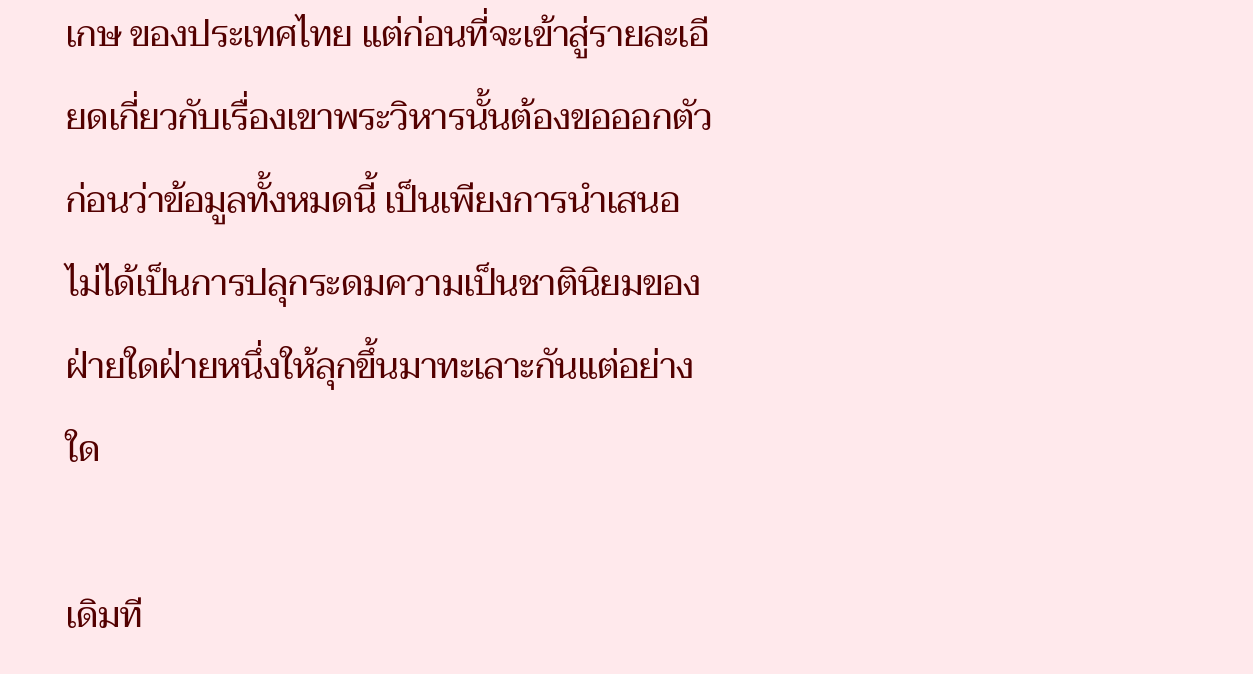เกษ ของประเทศไทย แต่ก่อนที่จะเข้าสู่รายละเอียดเกี่ยวกับเรื่องเขาพระวิหารนั้นต้องขอออกตัวก่อนว่าข้อมูลทั้งหมดนี้ เป็นเพียงการนำเสนอ ไม่ได้เป็นการปลุกระดมความเป็นชาตินิยมของฝ่ายใดฝ่ายหนึ่งให้ลุกขึ้นมาทะเลาะกันแต่อย่างใด

เดิมที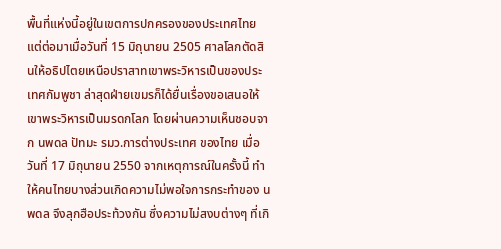พื้นที่แห่งนี้อยู่ในเขตการปกครองของประเทศไทยแต่ต่อมาเมื่อวันที่ 15 มิถุนายน 2505 ศาลโลกตัดสินให้อธิปไตยเหนือปราสาทเขาพระวิหารเป็นของประเทศกัมพูชา ล่าสุดฝ่ายเขมรก็ได้ยื่นเรื่องขอเสนอให้เขาพระวิหารเป็นมรดกโลก โดยผ่านความเห็นชอบจาก นพดล ปัทมะ รมว.การต่างประเทศ ของไทย เมื่อวันที่ 17 มิถุนายน 2550 จากเหตุการณ์ในครั้งนี้ ทำให้คนไทยบางส่วนเกิดความไม่พอใจการกระทำของ นพดล จึงลุกฮือประท้วงกัน ซึ่งความไม่สงบต่างๆ ที่เกิ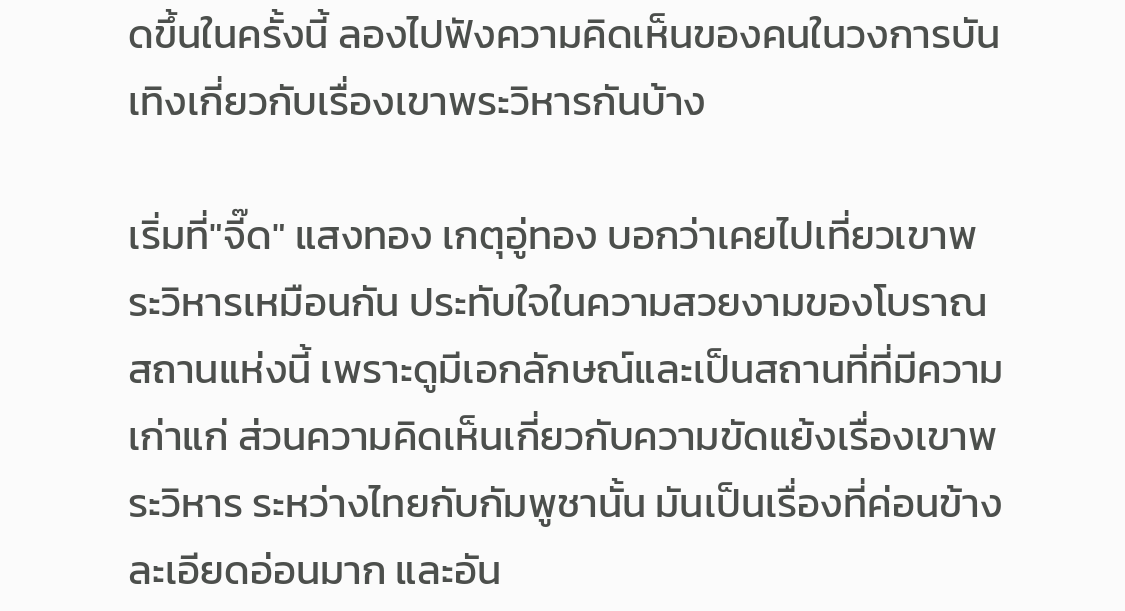ดขึ้นในครั้งนี้ ลองไปฟังความคิดเห็นของคนในวงการบันเทิงเกี่ยวกับเรื่องเขาพระวิหารกันบ้าง

เริ่มที่"จี๊ด" แสงทอง เกตุอู่ทอง บอกว่าเคยไปเที่ยวเขาพระวิหารเหมือนกัน ประทับใจในความสวยงามของโบราณสถานแห่งนี้ เพราะดูมีเอกลักษณ์และเป็นสถานที่ที่มีความเก่าแก่ ส่วนความคิดเห็นเกี่ยวกับความขัดแย้งเรื่องเขาพระวิหาร ระหว่างไทยกับกัมพูชานั้น มันเป็นเรื่องที่ค่อนข้างละเอียดอ่อนมาก และอัน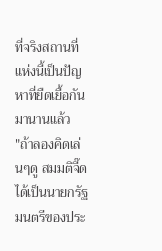ที่จริงสถานที่แห่งนี้เป็นปัญหาที่ยืดเยื้อกันมานานแล้ว
"ถ้าลองคิดเล่นๆดู สมมติจี๊ดได้เป็นนายกรัฐมนตรีของประ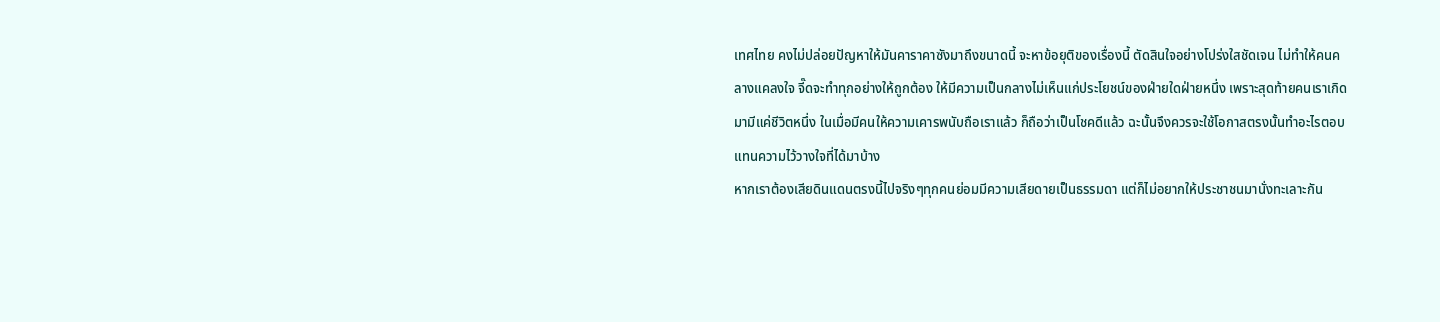เทศไทย คงไม่ปล่อยปัญหาให้มันคาราคาซังมาถึงขนาดนี้ จะหาข้อยุติของเรื่องนี้ ตัดสินใจอย่างโปร่งใสชัดเจน ไม่ทำให้คนคลางแคลงใจ จี๊ดจะทำทุกอย่างให้ถูกต้อง ให้มีความเป็นกลางไม่เห็นแก่ประโยชน์ของฝ่ายใดฝ่ายหนึ่ง เพราะสุดท้ายคนเราเกิดมามีแค่ชีวิตหนึ่ง ในเมื่อมีคนให้ความเคารพนับถือเราแล้ว ก็ถือว่าเป็นโชคดีแล้ว ฉะนั้นจึงควรจะใช้โอกาสตรงนั้นทำอะไรตอบแทนความไว้วางใจที่ได้มาบ้าง
หากเราต้องเสียดินแดนตรงนี้ไปจริงๆทุกคนย่อมมีความเสียดายเป็นธรรมดา แต่ก็ไม่อยากให้ประชาชนมานั่งทะเลาะกัน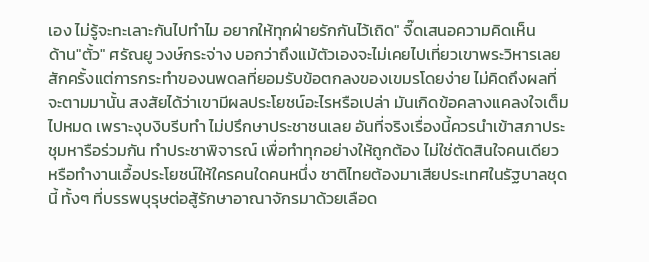เอง ไม่รู้จะทะเลาะกันไปทำไม อยากให้ทุกฝ่ายรักกันไว้เถิด" จี๊ดเสนอความคิดเห็น
ด้าน"ตั้ว" ศรัณยู วงษ์กระจ่าง บอกว่าถึงแม้ตัวเองจะไม่เคยไปเที่ยวเขาพระวิหารเลยสักครั้งแต่การกระทำของนพดลที่ยอมรับข้อตกลงของเขมรโดยง่าย ไม่คิดถึงผลที่จะตามมานั้น สงสัยได้ว่าเขามีผลประโยชน์อะไรหรือเปล่า มันเกิดข้อคลางแคลงใจเต็มไปหมด เพราะงุบงิบรีบทำ ไม่ปรึกษาประชาชนเลย อันที่จริงเรื่องนี้ควรนำเข้าสภาประชุมหารือร่วมกัน ทำประชาพิจารณ์ เพื่อทำทุกอย่างให้ถูกต้อง ไม่ใช่ตัดสินใจคนเดียว หรือทำงานเอื้อประโยชน์ให้ใครคนใดคนหนึ่ง ชาติไทยต้องมาเสียประเทศในรัฐบาลชุดนี้ ทั้งๆ ที่บรรพบุรุษต่อสู้รักษาอาณาจักรมาด้วยเลือด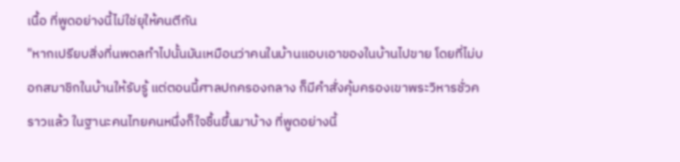เนื้อ ที่พูดอย่างนี้ไม่ใช่ยุให้คนตีกัน
"หากเปรียบสิ่งที่นพดลทำไปนั้นมันเหมือนว่าคนในบ้านแอบเอาของในบ้านไปขาย โดยที่ไม่บอกสมาชิกในบ้านให้รับรู้ แต่ตอนนี้ศาลปกครองกลาง ก็มีคำสั่งคุ้มครองเขาพระวิหารชั่วคราวแล้ว ในฐานะคนไทยคนหนึ่งก็ใจชื้นขึ้นมาบ้าง ที่พูดอย่างนี้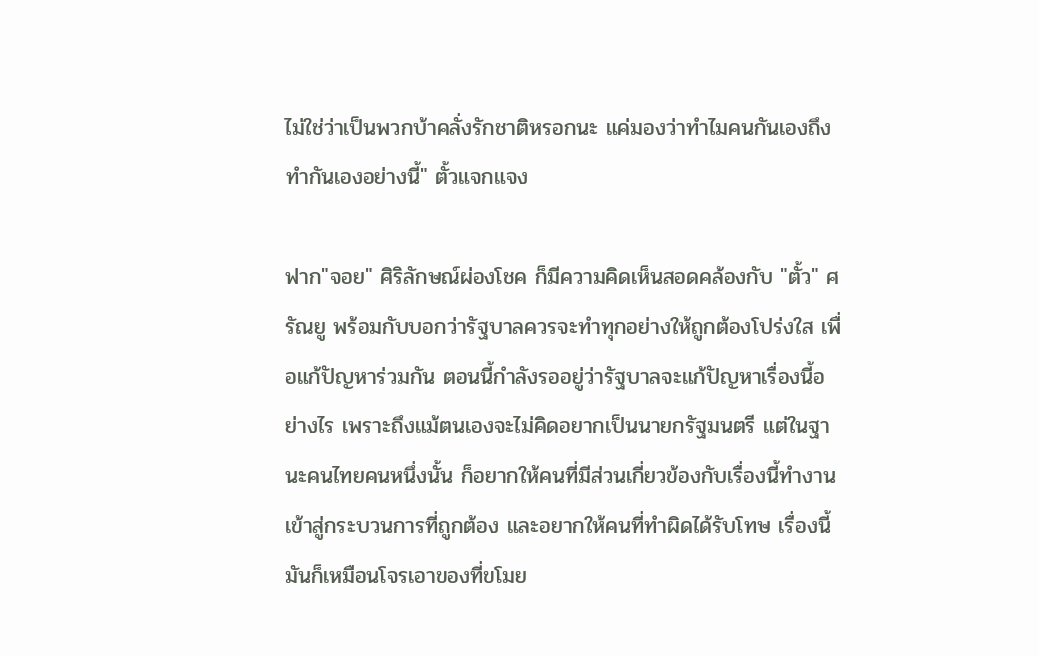ไม่ใช่ว่าเป็นพวกบ้าคลั่งรักชาติหรอกนะ แค่มองว่าทำไมคนกันเองถึงทำกันเองอย่างนี้" ตั้วแจกแจง

ฟาก"จอย" ศิริลักษณ์ผ่องโชค ก็มีความคิดเห็นสอดคล้องกับ "ตั้ว" ศรัณยู พร้อมกับบอกว่ารัฐบาลควรจะทำทุกอย่างให้ถูกต้องโปร่งใส เพื่อแก้ปัญหาร่วมกัน ตอนนี้กำลังรออยู่ว่ารัฐบาลจะแก้ปัญหาเรื่องนี้อย่างไร เพราะถึงแม้ตนเองจะไม่คิดอยากเป็นนายกรัฐมนตรี แต่ในฐานะคนไทยคนหนึ่งนั้น ก็อยากให้คนที่มีส่วนเกี่ยวข้องกับเรื่องนี้ทำงานเข้าสู่กระบวนการที่ถูกต้อง และอยากให้คนที่ทำผิดได้รับโทษ เรื่องนี้มันก็เหมือนโจรเอาของที่ขโมย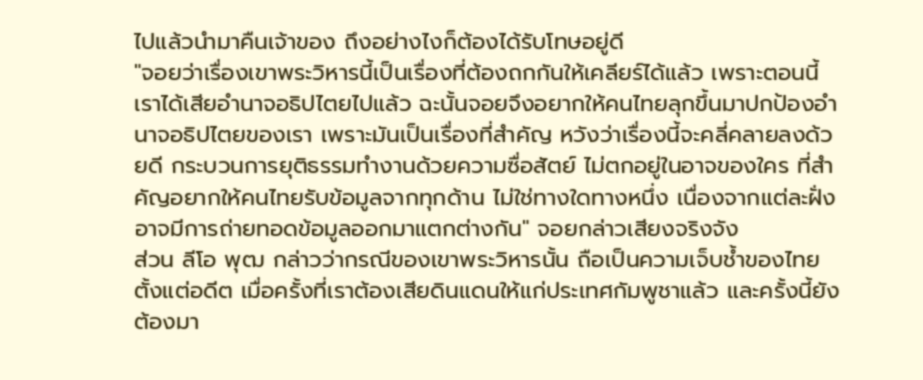ไปแล้วนำมาคืนเจ้าของ ถึงอย่างไงก็ต้องได้รับโทษอยู่ดี
"จอยว่าเรื่องเขาพระวิหารนี้เป็นเรื่องที่ต้องถกกันให้เคลียร์ได้แล้ว เพราะตอนนี้เราได้เสียอำนาจอธิปไตยไปแล้ว ฉะนั้นจอยจึงอยากให้คนไทยลุกขึ้นมาปกป้องอำนาจอธิปไตยของเรา เพราะมันเป็นเรื่องที่สำคัญ หวังว่าเรื่องนี้จะคลี่คลายลงด้วยดี กระบวนการยุติธรรมทำงานด้วยความซื่อสัตย์ ไม่ตกอยู่ในอาจของใคร ที่สำคัญอยากให้คนไทยรับข้อมูลจากทุกด้าน ไม่ใช่ทางใดทางหนึ่ง เนื่องจากแต่ละฝั่งอาจมีการถ่ายทอดข้อมูลออกมาแตกต่างกัน" จอยกล่าวเสียงจริงจัง
ส่วน ลีโอ พุฒ กล่าวว่ากรณีของเขาพระวิหารนั้น ถือเป็นความเจ็บช้ำของไทยตั้งแต่อดีต เมื่อครั้งที่เราต้องเสียดินแดนให้แก่ประเทศกัมพูชาแล้ว และครั้งนี้ยังต้องมา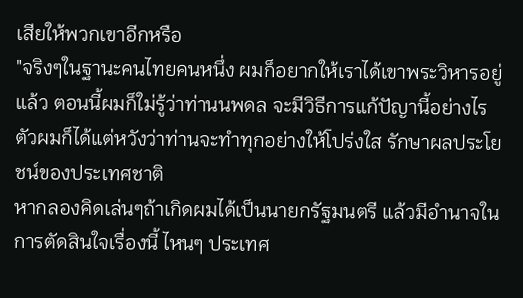เสียให้พวกเขาอีกหรือ
"จริงๆในฐานะคนไทยคนหนึ่ง ผมก็อยากให้เราได้เขาพระวิหารอยู่แล้ว ตอนนี้ผมก็ใม่รู้ว่าท่านนพดล จะมีวิธีการแก้ปัญานี้อย่างไร ตัวผมก็ได้แต่หวังว่าท่านจะทำทุกอย่างให้โปร่งใส รักษาผลประโยชน์ของประเทศชาติ
หากลองคิดเล่นๆถ้าเกิดผมได้เป็นนายกรัฐมนตรี แล้วมีอำนาจในการตัดสินใจเรื่องนี้ ไหนๆ ประเทศ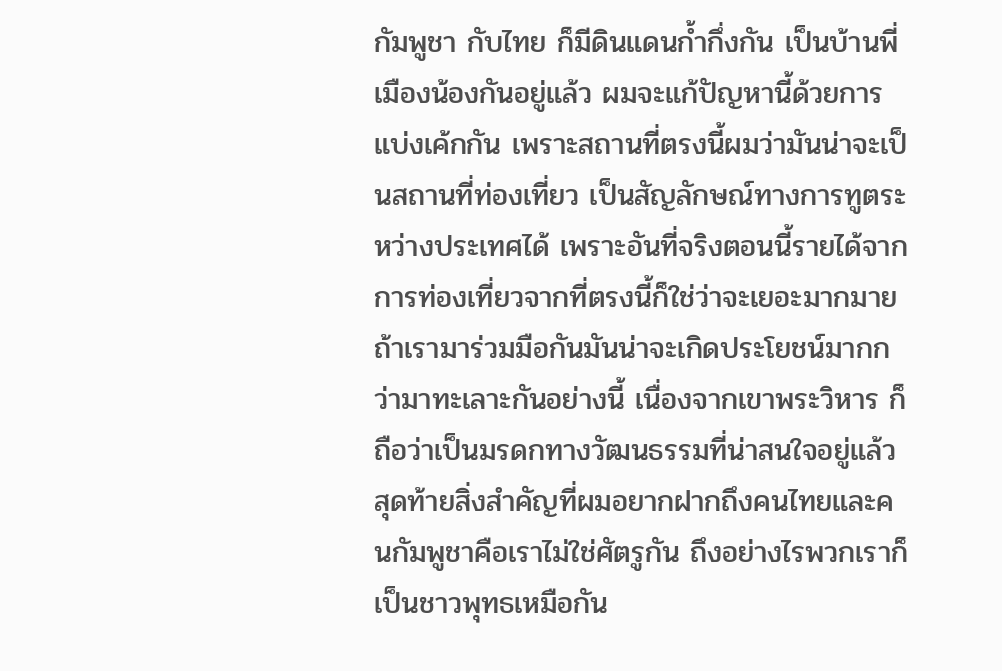กัมพูชา กับไทย ก็มีดินแดนก้ำกึ่งกัน เป็นบ้านพี่เมืองน้องกันอยู่แล้ว ผมจะแก้ปัญหานี้ด้วยการแบ่งเค้กกัน เพราะสถานที่ตรงนี้ผมว่ามันน่าจะเป็นสถานที่ท่องเที่ยว เป็นสัญลักษณ์ทางการทูตระหว่างประเทศได้ เพราะอันที่จริงตอนนี้รายได้จากการท่องเที่ยวจากที่ตรงนี้ก็ใช่ว่าจะเยอะมากมาย ถ้าเรามาร่วมมือกันมันน่าจะเกิดประโยชน์มากกว่ามาทะเลาะกันอย่างนี้ เนื่องจากเขาพระวิหาร ก็ถือว่าเป็นมรดกทางวัฒนธรรมที่น่าสนใจอยู่แล้ว
สุดท้ายสิ่งสำคัญที่ผมอยากฝากถึงคนไทยและคนกัมพูชาคือเราไม่ใช่ศัตรูกัน ถึงอย่างไรพวกเราก็เป็นชาวพุทธเหมือกัน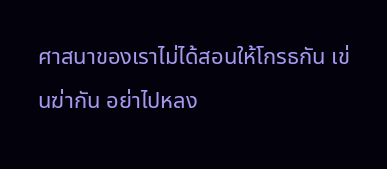ศาสนาของเราไม่ได้สอนให้โกรธกัน เข่นฆ่ากัน อย่าไปหลง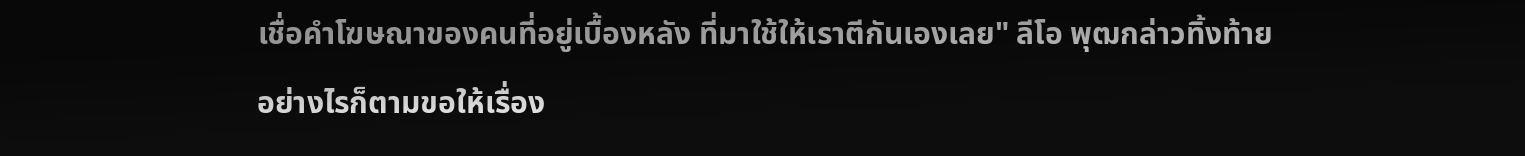เชื่อคำโฆษณาของคนที่อยู่เบื้องหลัง ที่มาใช้ให้เราตีกันเองเลย" ลีโอ พุฒกล่าวทิ้งท้าย
อย่างไรก็ตามขอให้เรื่อง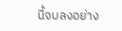นี้จบลงอย่าง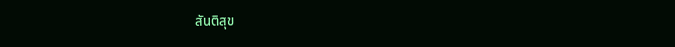สันติสุข